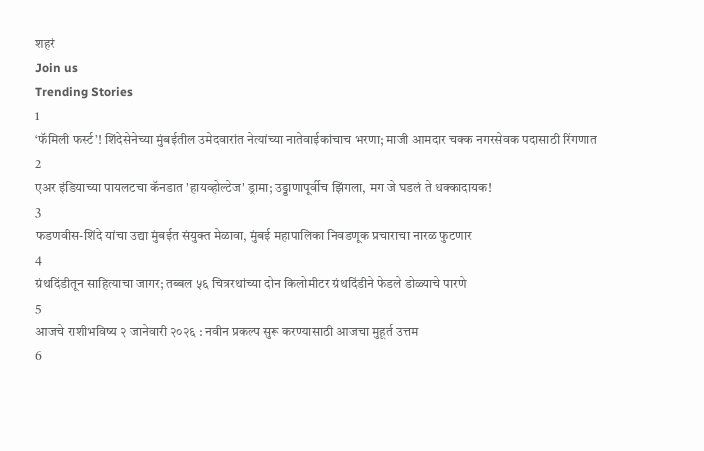शहरं
Join us
Trending Stories
1
‘फॅमिली फर्स्ट’! शिंदेसेनेच्या मुंबईतील उमेदवारांत नेत्यांच्या नातेवाईकांचाच भरणा; माजी आमदार चक्क नगरसेवक पदासाठी रिंगणात
2
एअर इंडियाच्या पायलटचा कॅनडात 'हायव्होल्टेज' ड्रामा; उड्डाणापूर्वीच झिंगला, मग जे घडलं ते धक्कादायक!
3
फडणवीस-शिंदे यांचा उद्या मुंबईत संयुक्त मेळावा, मुंबई महापालिका निवडणूक प्रचाराचा नारळ फुटणार
4
ग्रंथदिंडीतून साहित्याचा जागर; तब्बल ५६ चित्ररथांच्या दोन किलोमीटर ग्रंथदिंडीने फेडले डोळ्याचे पारणे
5
आजचे राशीभविष्य २ जानेवारी २०२६ : नवीन प्रकल्प सुरू करण्यासाठी आजचा मुहूर्त उत्तम
6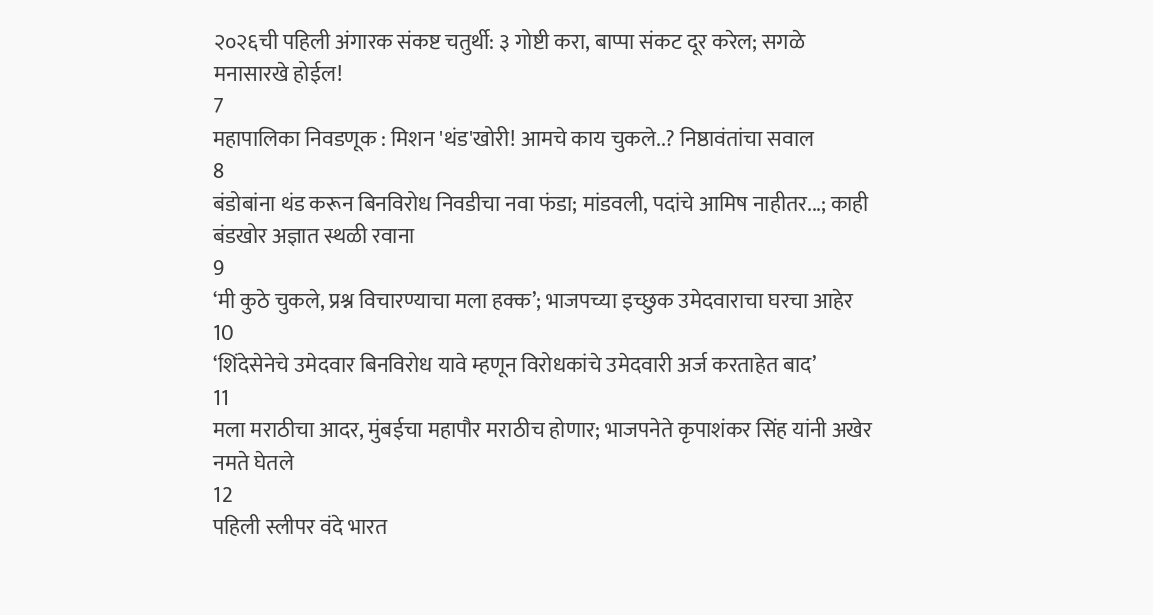२०२६ची पहिली अंगारक संकष्ट चतुर्थी: ३ गोष्टी करा, बाप्पा संकट दूर करेल; सगळे मनासारखे होईल!
7
महापालिका निवडणूक : मिशन 'थंड'खोरी! आमचे काय चुकले..? निष्ठावंतांचा सवाल
8
बंडोबांना थंड करून बिनविरोध निवडीचा नवा फंडा; मांडवली, पदांचे आमिष नाहीतर...; काही बंडखोर अज्ञात स्थळी रवाना
9
‘मी कुठे चुकले, प्रश्न विचारण्याचा मला हक्क’; भाजपच्या इच्छुक उमेदवाराचा घरचा आहेर
10
‘शिंदेसेनेचे उमेदवार बिनविरोध यावे म्हणून विरोधकांचे उमेदवारी अर्ज करताहेत बाद’
11
मला मराठीचा आदर, मुंबईचा महापौर मराठीच होणार; भाजपनेते कृपाशंकर सिंह यांनी अखेर नमते घेतले
12
पहिली स्लीपर वंदे भारत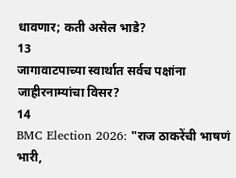धावणार; कती असेल भाडे?
13
जागावाटपाच्या स्वार्थात सर्वच पक्षांना जाहीरनाम्यांचा विसर?
14
BMC Election 2026: "राज ठाकरेंची भाषणं भारी,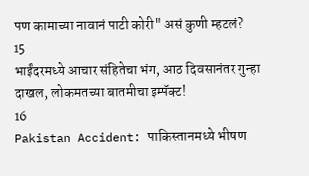पण कामाच्या नावानं पाटी कोरी" असं कुणी म्हटलं?
15
भाईंदरमध्ये आचार संहितेचा भंग, आठ दिवसानंतर गुन्हा दाखल, लोकमतच्या बातमीचा इम्पॅक्ट!
16
Pakistan Accident: पाकिस्तानमध्ये भीषण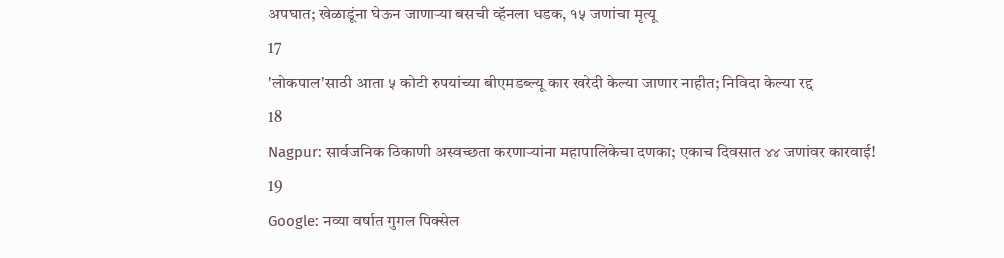अपघात; खेळाडूंना घेऊन जाणाऱ्या बसची व्हॅनला धडक, १५ जणांचा मृत्यू
17
'लोकपाल'साठी आता ५ कोटी रुपयांच्या बीएमडब्ल्यू कार खरेदी केल्या जाणार नाहीत; निविदा केल्या रद्द
18
Nagpur: सार्वजनिक ठिकाणी अस्वच्छता करणाऱ्यांना महापालिकेचा दणका; एकाच दिवसात ४४ जणांवर कारवाई!
19
Google: नव्या वर्षात गुगल पिक्सेल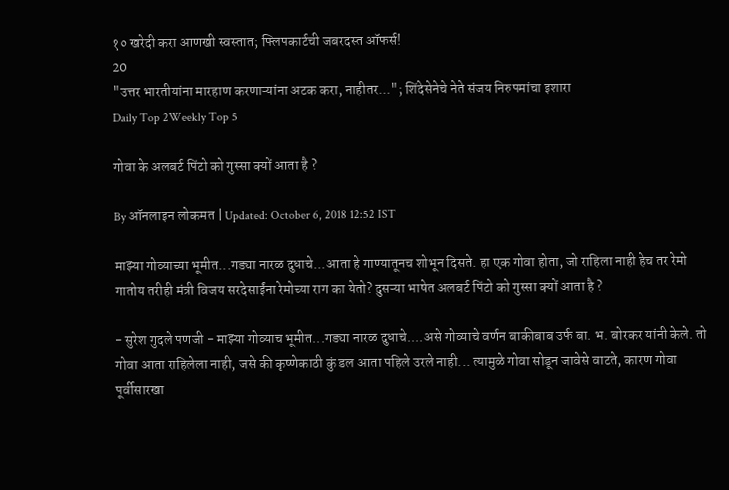१० खरेदी करा आणखी स्वस्तात; फ्लिपकार्टची जबरदस्त ऑफर्स!
20
"उत्तर भारतीयांना मारहाण करणाऱ्यांना अटक करा, नाहीतर..."; शिंदेसेनेचे नेते संजय निरुपमांचा इशारा
Daily Top 2Weekly Top 5

गोवा के अलबर्ट पिंटो को गुस्सा क्यों आता है ?

By ऑनलाइन लोकमत | Updated: October 6, 2018 12:52 IST

माझ्या गोव्याच्या भूमीत...गड्या नारळ दुधाचे...आता हे गाण्यातूनच शोभून दिसते. हा एक गोवा होता, जो राहिला नाही हेच तर रेमो गातोय तरीही मंत्री विजय सरदेसाईंना रेमोच्या राग का येतो? दुसऱ्या भाषेत अलबर्ट पिंटो को गुस्सा क्यों आता है ?

- सुरेश गुदले पणजी - माझ्या गोव्याच भूमीत...गड्या नारळ दुधाचे....असे गोव्याचे वर्णन बाकीबाब उर्फ बा. भ. बोरकर यांनी केले. तो गोवा आता राहिलेला नाही, जसे की कृष्णेकाठी कुं डल आता पहिले उरले नाही... त्यामुळे गोवा सोडून जावेसे वाटते, कारण गोवा पूर्वीसारखा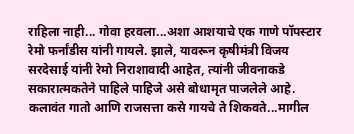राहिला नाही... गोवा हरवला...अशा आशयाचे एक गाणे पॉपस्टार रेमो फर्नांडीस यांनी गायले. झाले, यावरून कृषीमंत्री विजय सरदेसाई यांनी रेमो निराशावादी आहेत, त्यांनी जीवनाकडे सकारात्मकतेने पाहिले पाहिजे असे बोधामृत पाजलेले आहे. कलावंत गातो आणि राजसत्ता कसे गायचे ते शिकवते...मागील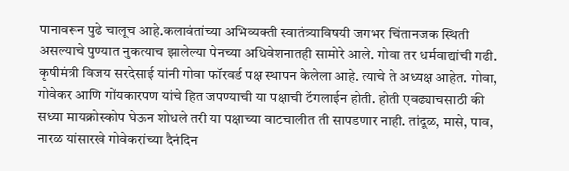पानावरून पुढे चालूच आहे.कलावंतांच्या अभिव्यक्ती स्वातंत्र्याविषयी जगभर चिंतानजक स्थिती असल्याचे पुण्यात नुकत्याच झालेल्या पेनच्या अधिवेशनातही सामोरे आले. गोवा तर धर्मवाद्यांची गढी. कृषीमंत्री विजय सरदेसाई यांनी गोवा फॉरवर्ड पक्ष स्थापन केलेला आहे. त्याचे ते अध्यक्ष आहेत. गोवा, गोवेकर आणि गोंयकारपण यांचे हित जपण्याची या पक्षाची टॅगलाईन होती. होती एवढ्याचसाठी की सध्या मायक्रोस्कोप घेऊन शोधले तरी या पक्षाच्या वाटचालीत ती सापडणार नाही. तांदूळ, मासे, पाव, नारळ यांसारखे गोवेकरांच्या दैनंदिन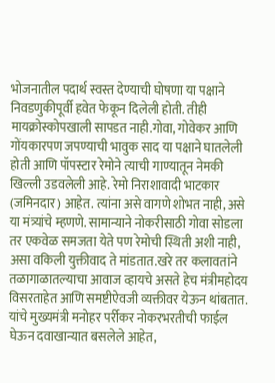भोजनातील पदार्थ स्वस्त देण्याची घोषणा या पक्षाने निवडणुकीपूर्वी हवेत फेकून दिलेली होती. तीही मायक्रोस्कोपखाली सापडत नाही.गोवा, गोवेकर आणि गोंयकारपण जपण्याची भावुक साद या पक्षाने घातलेली होती आणि पॉपस्टार रेमोने त्याची गाण्यातून नेमकी खिल्ली उडवलेली आहे. रेमो निराशावादी भाटकार (जमिनदार) आहेत. त्यांना असे वागणे शोभत नाही, असे या मंत्र्यांचे म्हणणे. सामान्याने नोकरीसाठी गोवा सोडला तर एकवेळ समजता येते पण रेमोची स्थिती अशी नाही, असा वकिली युक्तीवाद ते मांडतात.खरे तर कलावतांने तळागाळातल्याचा आवाज व्हायचे असते हेच मंत्रीमहोदय विसरताहेत आणि समष्टीऐवजी व्यक्तीवर येऊन थांबतात. यांचे मुख्यमंत्री मनोहर पर्रीकर नोकरभरतीची फाईल घेऊन दवाखान्यात बसलेले आहेत,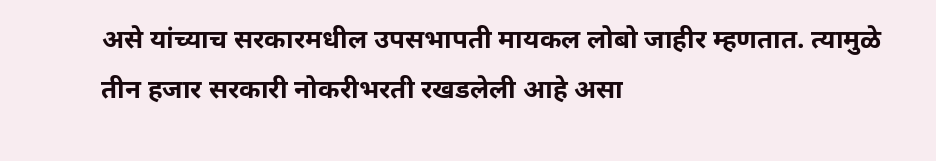असे यांच्याच सरकारमधील उपसभापती मायकल लोबो जाहीर म्हणतात. त्यामुळे तीन हजार सरकारी नोकरीभरती रखडलेली आहे असा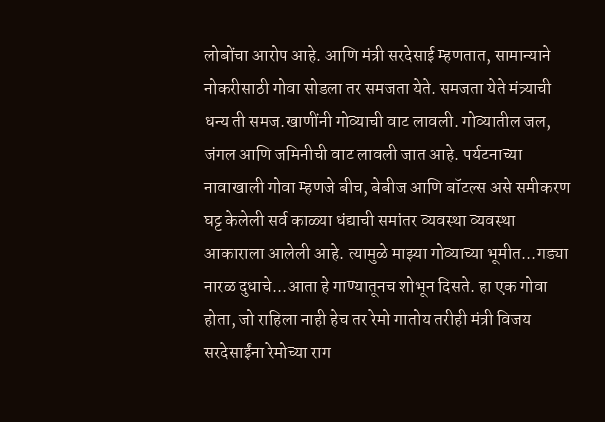लोबोंचा आरोप आहे. आणि मंत्री सरदेसाई म्हणतात, सामान्याने नोकरीसाठी गोवा सोडला तर समजता येते. समजता येते मंत्र्याची धन्य ती समज.खाणींनी गोव्याची वाट लावली. गोव्यातील जल, जंगल आणि जमिनीची वाट लावली जात आहे. पर्यटनाच्या नावाखाली गोवा म्हणजे बीच, बेबीज आणि बॉटल्स असे समीकरण घट्ट केलेली सर्व काळ्या धंद्याची समांतर व्यवस्था व्यवस्था आकाराला आलेली आहे. त्यामुळे माझ्या गोव्याच्या भूमीत...गड्या नारळ दुधाचे...आता हे गाण्यातूनच शोभून दिसते. हा एक गोवा होता, जो राहिला नाही हेच तर रेमो गातोय तरीही मंत्री विजय सरदेसाईंना रेमोच्या राग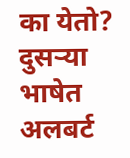का येतो? दुसऱ्या भाषेत अलबर्ट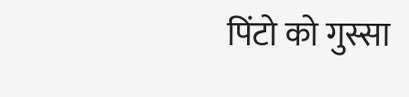पिंटो को गुस्सा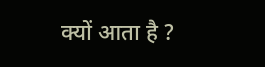क्यों आता है ?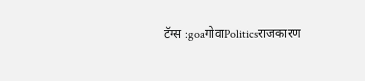टॅग्स :goaगोवाPoliticsराजकारण